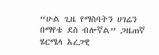“ሁል ጊዜ የማስባትን ሀገሬን በማየቴ ደስ ብሎኛል” ጋዜጠኛ ሄርሜላ አረጋዊ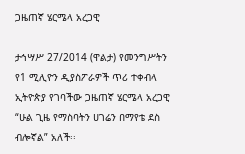ጋዜጠኛ ሄርሜላ አረጋዊ

ታኅሣሥ 27/2014 (ዋልታ) የመንግሥትን የ1 ሚሊዮን ዲያስፖራዎች ጥሪ ተቀብላ ኢትዮጵያ የገባችው ጋዜጠኛ ሄርሜላ አረጋዊ “ሁል ጊዜ የማስባትን ሀገሬን በማየቴ ደስ ብሎኛል” አለች፡፡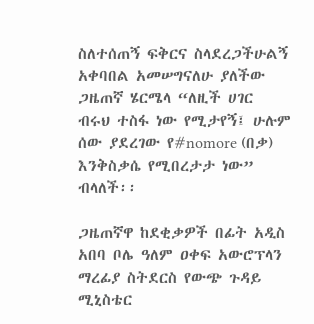ስለተሰጠኝ ፍቅርና ስላደረጋችሁልኝ አቀባበል አመሠግናለሁ ያለችው ጋዜጠኛ ሄርሜላ “ለዚች ሀገር ብሩህ ተስፋ ነው የሚታየኝ፤ ሁሉም ሰው ያደረገው የ#nomore (በቃ) እንቅስቃሴ የሚበረታታ ነው” ብላለች፡፡

ጋዜጠኛዋ ከደቂቃዎች በፊት አዲስ አበባ ቦሌ ዓለም ዐቀፍ አውሮፕላን ማረፊያ ስትደርስ የውጭ ጉዳይ ሚኒስቴር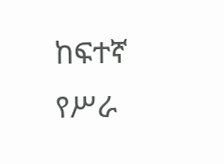ከፍተኛ የሥራ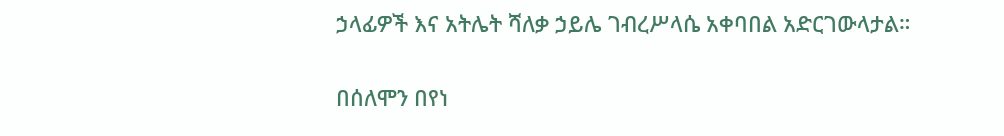ኃላፊዎች እና አትሌት ሻለቃ ኃይሌ ገብረሥላሴ አቀባበል አድርገውላታል።

በሰለሞን በየነ